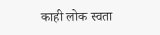काही लोक स्वता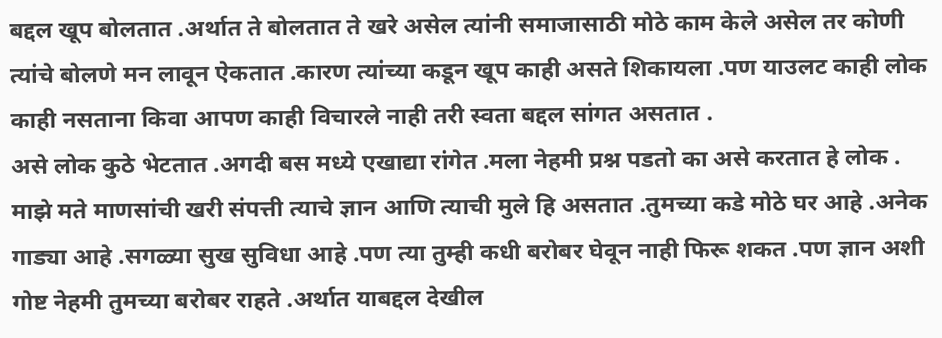बद्दल खूप बोलतात .अर्थात ते बोलतात ते खरे असेल त्यांनी समाजासाठी मोठे काम केले असेल तर कोणी त्यांचे बोलणे मन लावून ऐकतात .कारण त्यांच्या कडून खूप काही असते शिकायला .पण याउलट काही लोक काही नसताना किवा आपण काही विचारले नाही तरी स्वता बद्दल सांगत असतात .
असे लोक कुठे भेटतात .अगदी बस मध्ये एखाद्या रांगेत .मला नेहमी प्रश्न पडतो का असे करतात हे लोक .
माझे मते माणसांची खरी संपत्ती त्याचे ज्ञान आणि त्याची मुले हि असतात .तुमच्या कडे मोठे घर आहे .अनेक गाड्या आहे .सगळ्या सुख सुविधा आहे .पण त्या तुम्ही कधी बरोबर घेवून नाही फिरू शकत .पण ज्ञान अशी गोष्ट नेहमी तुमच्या बरोबर राहते .अर्थात याबद्दल देखील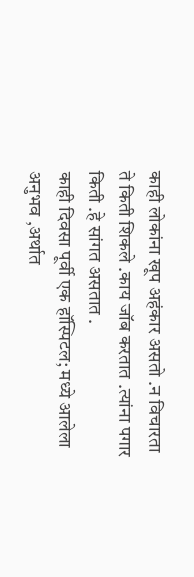काही लोकांना खूप अहंकार असतो .न विचारता ते किती शिकले .काय जॉब करतात .त्यांना पगार किती .हे सांगत असतात .
काही दिवसा पूर्वी एक हॉस्पिटल; मध्ये आलेला अनुभव ,अर्थात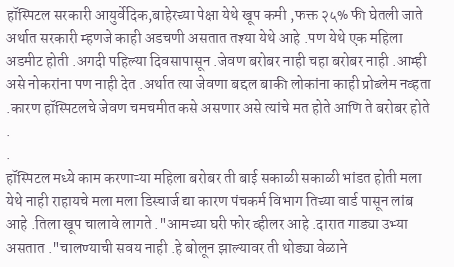हॉस्पिटल सरकारी आयुर्वेदिक,बाहेरच्या पेक्षा येथे खूप कमी ,फक्त २५% फी घेतली जाते अर्थात सरकारी म्हणजे काही अडचणी असतात तश्या येथे आहे .पण येथे एक महिला अडमीट होती .अगदी पहिल्या दिवसापासून .जेवण बरोबर नाही चहा बरोबर नाही .आम्ही असे नोकरांना पण नाही देत .अर्थात त्या जेवणा बद्दल बाकी लोकांना काही प्रोब्लेम नव्हता .कारण हॉस्पिटलचे जेवण चमचमीत कसे असणार असे त्यांचे मत होते आणि ते बरोबर होते
.
.
हॉस्पिटल मध्ये काम करणाऱ्या महिला बरोबर ती बाई सकाळी सकाळी भांडत होती मला येथे नाही राहायचे मला मला डिस्चार्ज द्या कारण पंचकर्म विभाग तिच्या वार्ड पासून लांब आहे .तिला खूप चालावे लागते ."आमच्या घरी फोर व्हीलर आहे .दारात गाड्या उभ्या असतात ."चालण्याची सवय नाही .हे बोलून झाल्यावर ती थोड्या वेळाने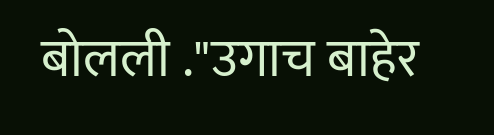बोलली ."उगाच बाहेर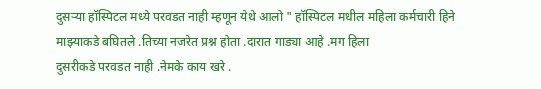दुसऱ्या हॉस्पिटल मध्ये परवडत नाही म्हणून येथे आलो " हॉस्पिटल मधील महिला कर्मचारी हिने माझ्याकडे बघितले .तिच्या नजरेत प्रश्न होता .दारात गाड्या आहे .मग हिला
दुसरीकडे परवडत नाही .नेमके काय खरे .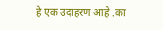हे एक उदाहरण आहे .का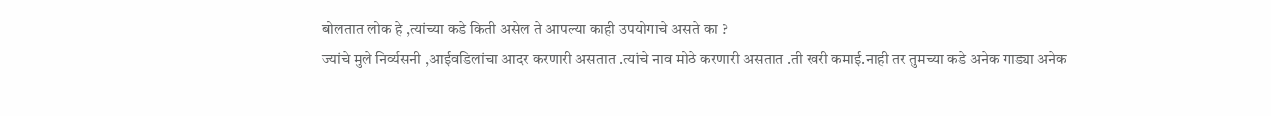बोलतात लोक हे ,त्यांच्या कडे किती असेल ते आपल्या काही उपयोगाचे असते का ?
ज्यांचे मुले निर्व्यसनी ,आईवडिलांचा आदर करणारी असतात .त्यांचे नाव मोठे करणारी असतात .ती खरी कमाई.नाही तर तुमच्या कडे अनेक गाड्या अनेक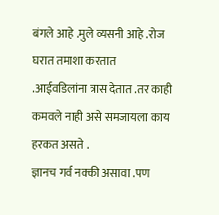बंगले आहे .मुले व्यसनी आहे .रोज घरात तमाशा करतात .आईवडिलांना त्रास देतात .तर काही कमवले नाही असे समजायला काय हरकत असते .
ज्ञानच गर्व नक्की असावा .पण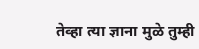तेव्हा त्या ज्ञाना मुळे तुम्ही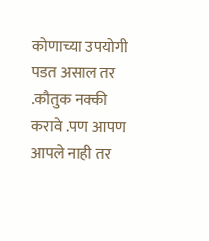कोणाच्या उपयोगी पडत असाल तर .कौतुक नक्की करावे .पण आपण आपले नाही तर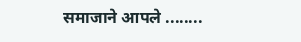समाजाने आपले ........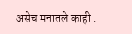असेच मनातले काही .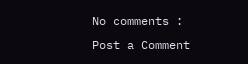No comments :
Post a Comment